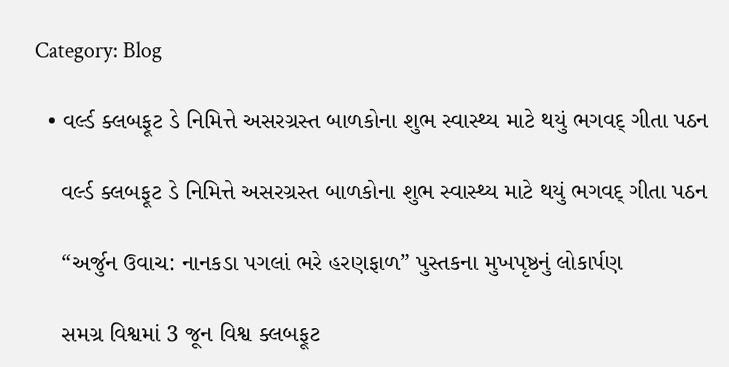Category: Blog

  • વર્લ્ડ ક્લબફૂટ ડે નિમિત્તે અસરગ્રસ્ત બાળકોના શુભ સ્વાસ્થ્ય માટે થયું ભગવદ્ ગીતા પઠન

    વર્લ્ડ ક્લબફૂટ ડે નિમિત્તે અસરગ્રસ્ત બાળકોના શુભ સ્વાસ્થ્ય માટે થયું ભગવદ્ ગીતા પઠન

    “અર્જુન ઉવાચ: નાનકડા પગલાં ભરે હરણફાળ” પુસ્તકના મુખપૃષ્ઠનું લોકાર્પણ

    સમગ્ર વિશ્વમાં 3 જૂન વિશ્વ ક્લબફૂટ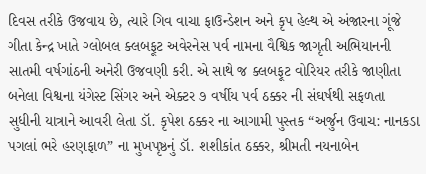દિવસ તરીકે ઉજવાય છે, ત્યારે ગિવ વાચા ફાઉન્ડેશન અને કૃપ હેલ્થ એ અંજારના ગૂંજે ગીતા કેન્દ્ર ખાતે ગ્લોબલ ક્લબફૂટ અવેરનેસ પર્વ નામના વૈશ્વિક જાગૃતી અભિયાનની સાતમી વર્ષગાંઠની અનેરી ઉજવણી કરી. એ સાથે જ ક્લબફૂટ વોરિયર તરીકે જાણીતા બનેલા વિશ્વના યંગેસ્ટ સિંગર અને એક્ટર ૭ વર્ષીય પર્વ ઠક્કર ની સંઘર્ષથી સફળતા સુધીની યાત્રાને આવરી લેતા ડૉ. કૃપેશ ઠક્કર ના આગામી પુસ્તક “અર્જુન ઉવાચ: નાનકડા પગલાં ભરે હરણફાળ” ના મુખપૃષ્ઠનું ડૉ. શશીકાંત ઠક્કર, શ્રીમતી નયનાબેન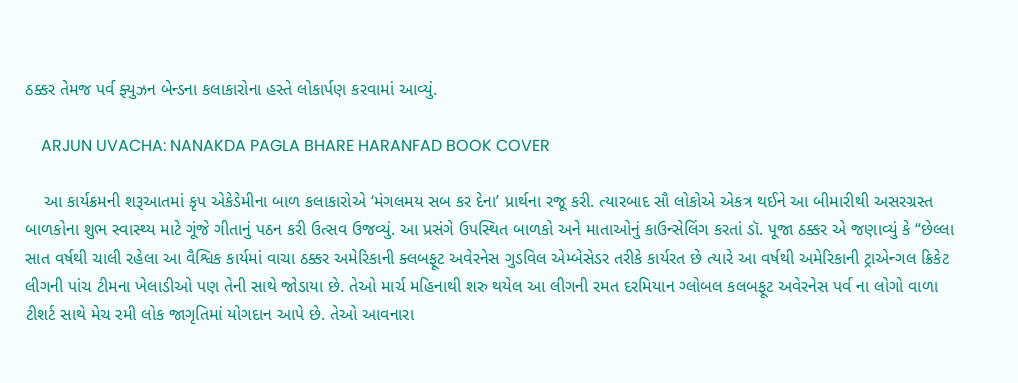ઠક્કર તેમજ પર્વ ફ્યુઝન બેન્ડના કલાકારોના હસ્તે લોકાર્પણ કરવામાં આવ્યું.

    ARJUN UVACHA: NANAKDA PAGLA BHARE HARANFAD BOOK COVER

    આ કાર્યક્રમની શરૂઆતમાં કૃપ એકેડેમીના બાળ કલાકારોએ ‘મંગલમય સબ કર દેના’ પ્રાર્થના રજૂ કરી. ત્યારબાદ સૌ લોકોએ એકત્ર થઈને આ બીમારીથી અસરગ્રસ્ત બાળકોના શુભ સ્વાસ્થ્ય માટે ગૂંજે ગીતાનું પઠન કરી ઉત્સવ ઉજવ્યું. આ પ્રસંગે ઉપસ્થિત બાળકો અને માતાઓનું કાઉન્સેલિંગ કરતાં ડૉ. પૂજા ઠક્કર એ જણાવ્યું કે “છેલ્લા સાત વર્ષથી ચાલી રહેલા આ વૈશ્વિક કાર્યમાં વાચા ઠક્કર અમેરિકાની ક્લબફૂટ અવેરનેસ ગુડવિલ એમ્બેસેડર તરીકે કાર્યરત છે ત્યારે આ વર્ષથી અમેરિકાની ટ્રાએન્ગલ ક્રિકેટ લીગની પાંચ ટીમના ખેલાડીઓ પણ તેની સાથે જોડાયા છે. તેઓ માર્ચ મહિનાથી શરુ થયેલ આ લીગની રમત દરમિયાન ગ્લોબલ કલબફૂટ અવેરનેસ પર્વ ના લોગો વાળા ટીશર્ટ સાથે મેચ રમી લોક જાગૃતિમાં યોગદાન આપે છે. તેઓ આવનારા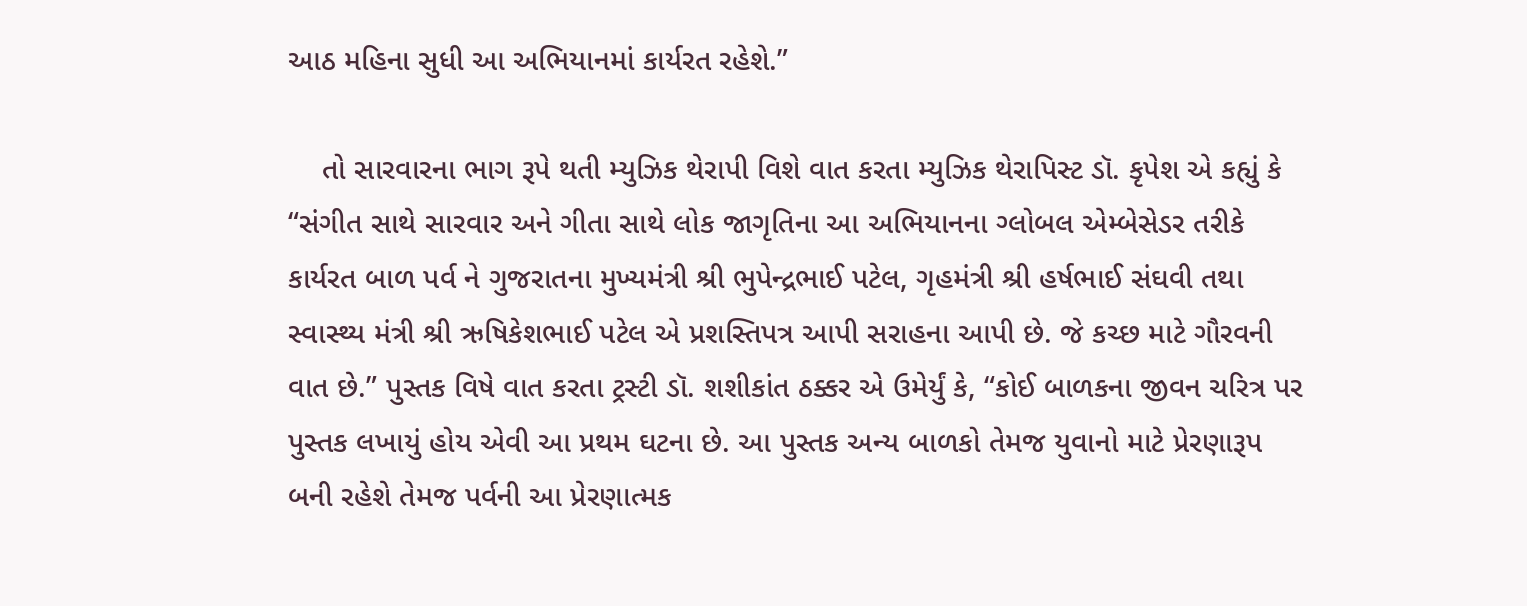આઠ મહિના સુધી આ અભિયાનમાં કાર્યરત રહેશે.”

    તો સારવારના ભાગ રૂપે થતી મ્યુઝિક થેરાપી વિશે વાત કરતા મ્યુઝિક થેરાપિસ્ટ ડૉ. કૃપેશ એ કહ્યું કે “સંગીત સાથે સારવાર અને ગીતા સાથે લોક જાગૃતિના આ અભિયાનના ગ્લોબલ એમ્બેસેડર તરીકે કાર્યરત બાળ પર્વ ને ગુજરાતના મુખ્યમંત્રી શ્રી ભુપેન્દ્રભાઈ પટેલ, ગૃહમંત્રી શ્રી હર્ષભાઈ સંઘવી તથા સ્વાસ્થ્ય મંત્રી શ્રી ઋષિકેશભાઈ પટેલ એ પ્રશસ્તિપત્ર આપી સરાહના આપી છે. જે કચ્છ માટે ગૌરવની વાત છે.” પુસ્તક વિષે વાત કરતા ટ્રસ્ટી ડૉ. શશીકાંત ઠક્કર એ ઉમેર્યું કે, “કોઈ બાળકના જીવન ચરિત્ર પર પુસ્તક લખાયું હોય એવી આ પ્રથમ ઘટના છે. આ પુસ્તક અન્ય બાળકો તેમજ યુવાનો માટે પ્રેરણારૂપ બની રહેશે તેમજ પર્વની આ પ્રેરણાત્મક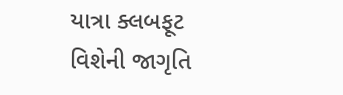યાત્રા ક્લબફૂટ વિશેની જાગૃતિ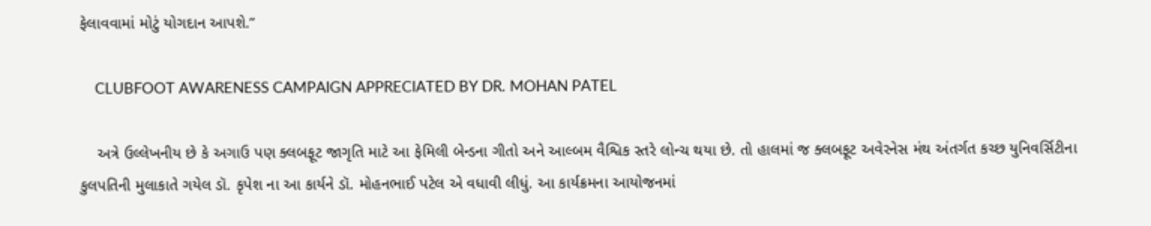ફેલાવવામાં મોટું યોગદાન આપશે.”

    CLUBFOOT AWARENESS CAMPAIGN APPRECIATED BY DR. MOHAN PATEL

    અત્રે ઉલ્લેખનીય છે કે અગાઉ પણ ક્લબફૂટ જાગૃતિ માટે આ ફેમિલી બેન્ડના ગીતો અને આલ્બમ વૈશ્વિક સ્તરે લોન્ચ થયા છે. તો હાલમાં જ ક્લબફૂટ અવેરનેસ મંથ અંતર્ગત કચ્છ યુનિવર્સિટીના કુલપતિની મુલાકાતે ગયેલ ડૉ. કૃપેશ ના આ કાર્યને ડૉ. મોહનભાઈ પટેલ એ વધાવી લીધું. આ કાર્યક્રમના આયોજનમાં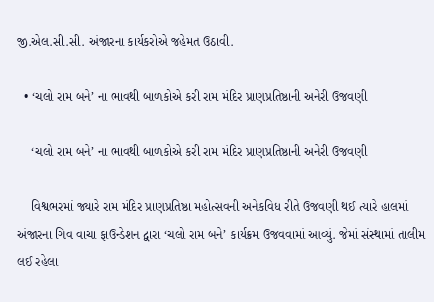જી.એલ.સી.સી. અંજારના કાર્યકરોએ જહેમત ઉઠાવી.

  • ‘ચલો રામ બને’ ના ભાવથી બાળકોએ કરી રામ મંદિર પ્રાણપ્રતિષ્ઠાની અનેરી ઉજવણી

    ‘ચલો રામ બને’ ના ભાવથી બાળકોએ કરી રામ મંદિર પ્રાણપ્રતિષ્ઠાની અનેરી ઉજવણી

    વિશ્વભરમાં જ્યારે રામ મંદિર પ્રાણપ્રતિષ્ઠા મહોત્સવની અનેકવિધ રીતે ઉજવણી થઈ ત્યારે હાલમાં અંજારના ગિવ વાચા ફાઉન્ડેશન દ્વારા ‘ચલો રામ બને’ કાર્યક્રમ ઉજવવામાં આવ્યું. જેમાં સંસ્થામાં તાલીમ લઈ રહેલા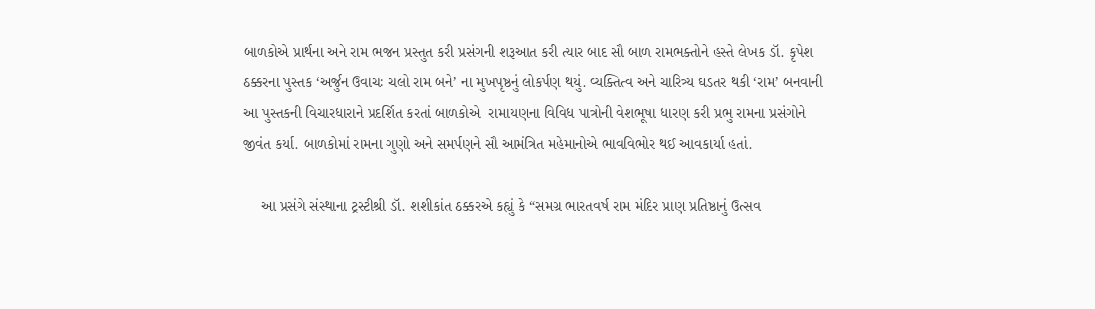બાળકોએ પ્રાર્થના અને રામ ભજન પ્રસ્તુત કરી પ્રસંગની શરૂઆત કરી ત્યાર બાદ સૌ બાળ રામભક્તોને હસ્તે લેખક ડૉ. કૃપેશ ઠક્કરના પુસ્તક ‘અર્જુન ઉવાચઃ ચલો રામ બને’ ના મુખપૃષ્ઠનું લોકર્પણ થયું. વ્યક્તિત્વ અને ચારિત્ર્ય ઘડતર થકી ‘રામ’ બનવાની આ પુસ્તકની વિચારધારાને પ્રદર્શિત કરતાં બાળકોએ  રામાયણના વિવિધ પાત્રોની વેશભૂષા ધારણ કરી પ્રભુ રામના પ્રસંગોને જીવંત કર્યા. બાળકોમાં રામના ગુણો અને સમર્પણને સૌ આમંત્રિત મહેમાનોએ ભાવવિભોર થઈ આવકાર્યા હતાં.

    આ પ્રસંગે સંસ્થાના ટ્રસ્ટીશ્રી ડૉ. શશીકાંત ઠક્કરએ કહ્યું કે “સમગ્ર ભારતવર્ષ રામ મંદિર પ્રાણ પ્રતિષ્ઠાનું ઉત્સવ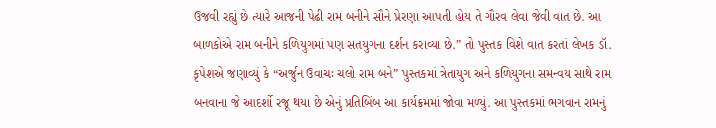ઉજવી રહ્યું છે ત્યારે આજની પેઢી રામ બનીને સૌને પ્રેરણા આપતી હોય તે ગૌરવ લેવા જેવી વાત છે. આ બાળકોએ રામ બનીને કળિયુગમાં પણ સતયુગના દર્શન કરાવ્યા છે.” તો પુસ્તક વિશે વાત કરતાં લેખક ડૉ. કૃપેશએ જણાવ્યું કે “અર્જુન ઉવાચઃ ચલો રામ બને” પુસ્તકમાં ત્રેતાયુગ અને કળિયુગના સમન્વય સાથે રામ બનવાના જે આદર્શો રજૂ થયા છે એનું પ્રતિબિંબ આ કાર્યક્રમમાં જોવા મળ્યું. આ પુસ્તકમાં ભગવાન રામનું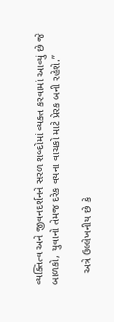વ્યક્તિત્વ અને જીવનદર્શનને સરળ શબ્દોમાં વ્યક્ત કરવામાં આવ્યું છે જે બાળકો, યુવાનો તેમજ દરેક વયના વાચકો માટે પ્રેરક બની રહેશે.”

    અત્રે ઉલ્લેખનીય છે કે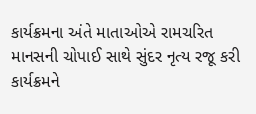કાર્યક્રમના અંતે માતાઓએ રામચરિત માનસની ચોપાઈ સાથે સુંદર નૃત્ય રજૂ કરી કાર્યક્રમને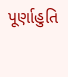પૂર્ણાહુતિ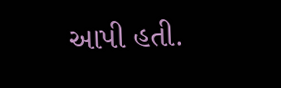આપી હતી.